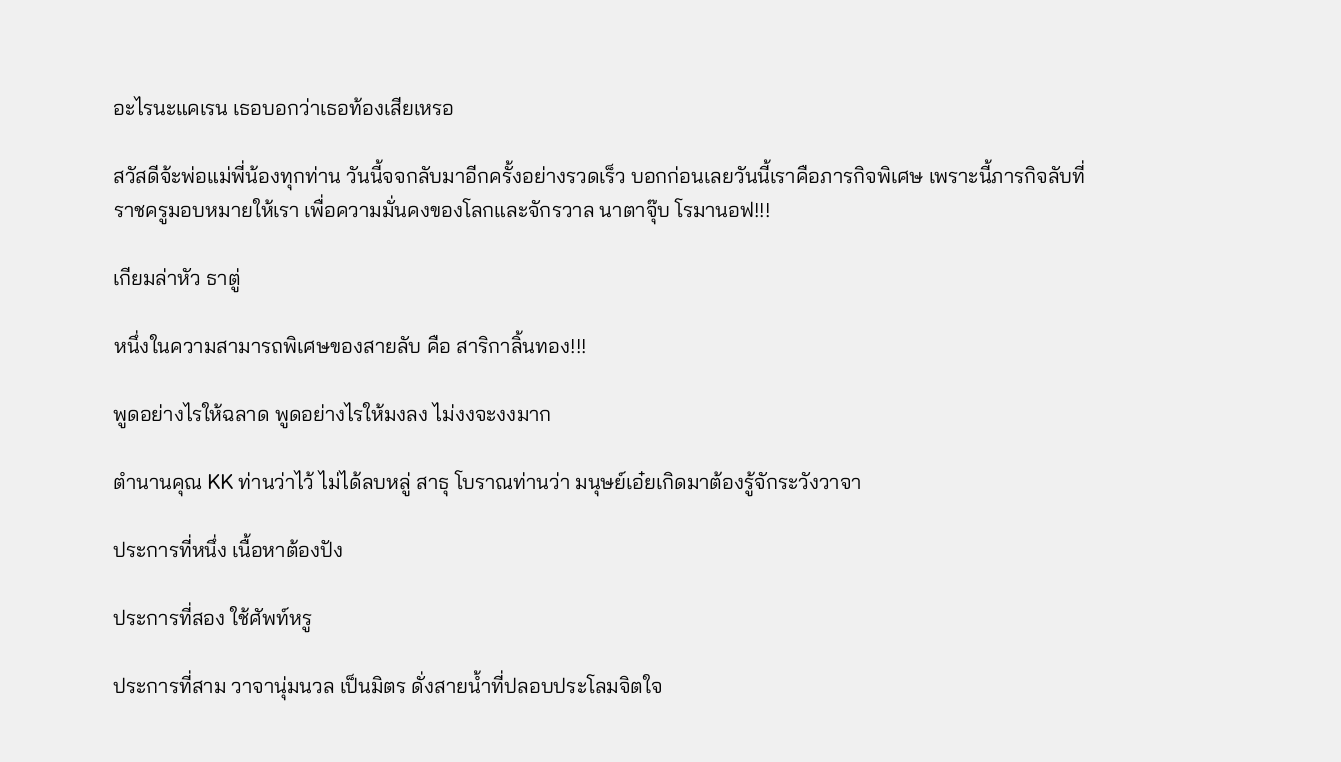อะไรนะแคเรน เธอบอกว่าเธอท้องเสียเหรอ

สวัสดีจ้ะพ่อแม่พี่น้องทุกท่าน วันนี้จจกลับมาอีกครั้งอย่างรวดเร็ว บอกก่อนเลยวันนี้เราคือภารกิจพิเศษ เพราะนี้ภารกิจลับที่ราชครูมอบหมายให้เรา เพื่อความมั่นคงของโลกและจักรวาล นาตาจุ๊บ โรมานอฟ!!!

เกียมล่าหัว ธาตู่

หนึ่งในความสามารถพิเศษของสายลับ คือ สาริกาลิ้นทอง!!!

พูดอย่างไรให้ฉลาด พูดอย่างไรให้มงลง ไม่งงจะงงมาก

ตำนานคุณ KK ท่านว่าไว้ ไม่ได้ลบหลู่ สาธุ โบราณท่านว่า มนุษย์เอ๋ยเกิดมาต้องรู้จักระวังวาจา

ประการที่หนึ่ง เนื้อหาต้องปัง

ประการที่สอง ใช้ศัพท์หรู

ประการที่สาม วาจานุ่มนวล เป็นมิตร ดั่งสายน้ำที่ปลอบประโลมจิตใจ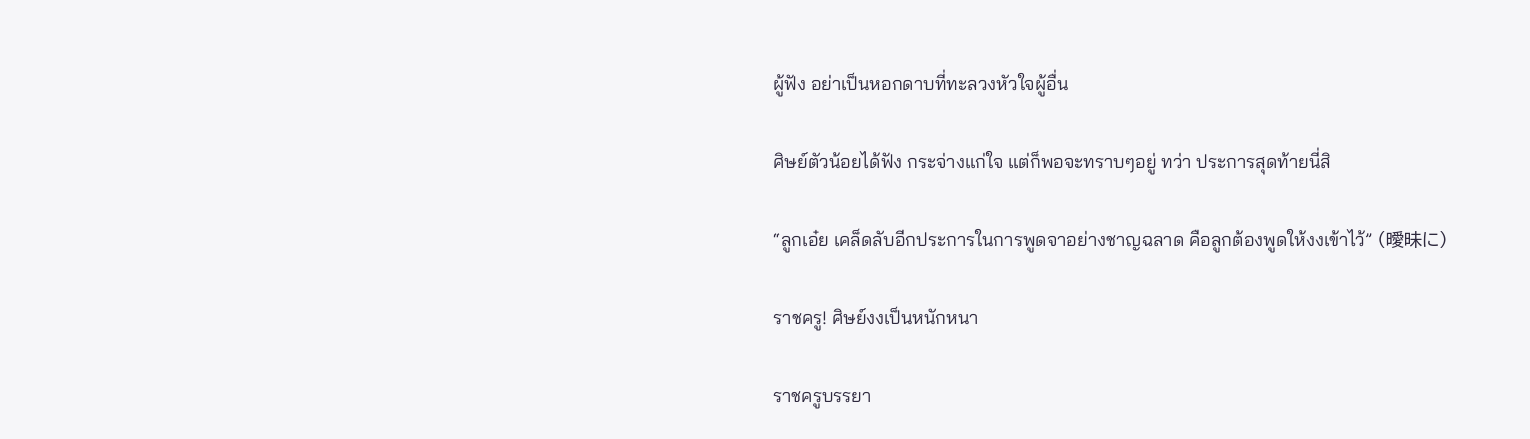ผู้ฟัง อย่าเป็นหอกดาบที่ทะลวงหัวใจผู้อื่น

ศิษย์ตัวน้อยได้ฟัง กระจ่างแก่ใจ แต่ก็พอจะทราบๆอยู่ ทว่า ประการสุดท้ายนี่สิ

“ลูกเอ๋ย เคล็ดลับอีกประการในการพูดจาอย่างชาญฉลาด คือลูกต้องพูดให้งงเข้าไว้” (曖昧に)

ราชครู! ศิษย์งงเป็นหนักหนา

ราชครูบรรยา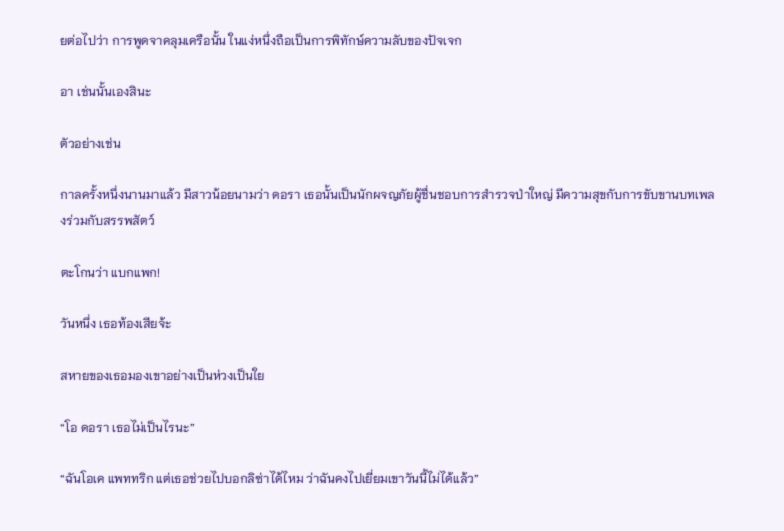ยต่อไปว่า การพูดจาคลุมเครือนั้น ในแง่หนึ่งถือเป็นการพิทักษ์ความลับของปัจเจก

อา เช่นนั้นเองสินะ

ตัวอย่างเช่น

กาลครั้งหนึ่งนานมาแล้ว มีสาวน้อยนามว่า ดอรา เธอนั้นเป็นนักผจญภัยผู้ชื่นชอบการสำรวจป่าใหญ่ มีความสุขกับการขับขานบทเพลงร่วมกับสรรพสัตว์

ตะโกนว่า แบกแพก!

วันหนึ่ง เธอท้องเสียจ้ะ

สหายของเธอมองเขาอย่างเป็นห่วงเป็นใย

“โอ ดอรา เธอไม่เป็นไรนะ”

“ฉันโอเค แพททริก แต่เธอช่วยไปบอกลิซ่าได้ไหม ว่าฉันคงไปเยี่ยมเขาวันนี้ไม่ได้แล้ว”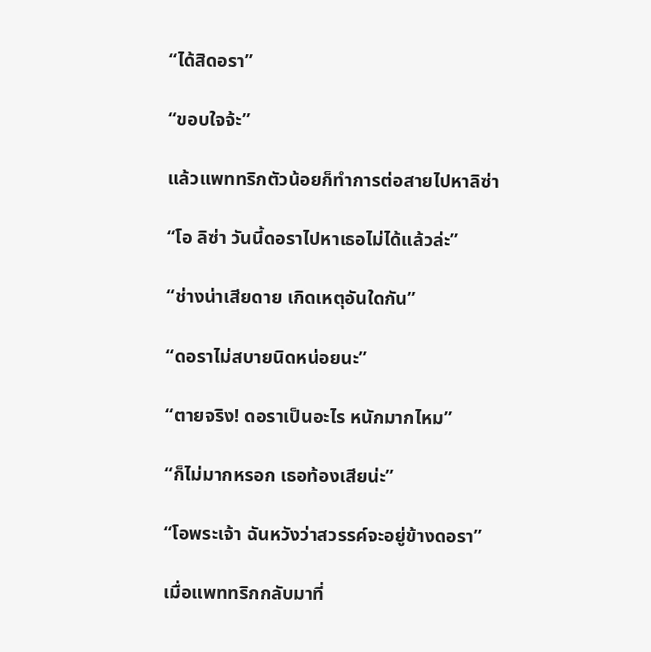“ได้สิดอรา”

“ขอบใจจ้ะ”

แล้วแพททริกตัวน้อยก็ทำการต่อสายไปหาลิซ่า

“โอ ลิซ่า วันนี้ดอราไปหาเธอไม่ได้แล้วล่ะ”

“ช่างน่าเสียดาย เกิดเหตุอันใดกัน”

“ดอราไม่สบายนิดหน่อยนะ”

“ตายจริง! ดอราเป็นอะไร หนักมากไหม”

“ก็ไม่มากหรอก เธอท้องเสียน่ะ”

“โอพระเจ้า ฉันหวังว่าสวรรค์จะอยู่ข้างดอรา”

เมื่อแพททริกกลับมาที่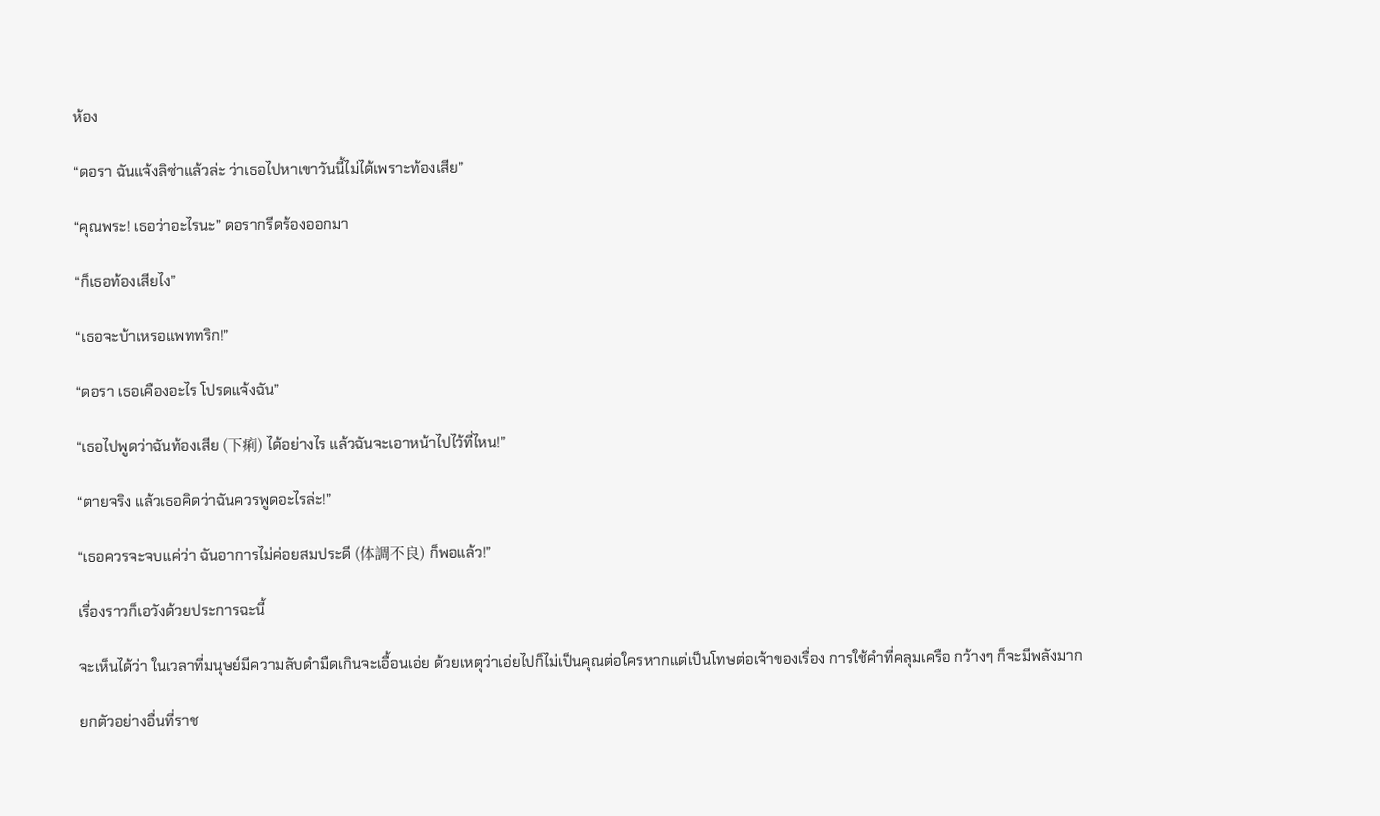ห้อง

“ดอรา ฉันแจ้งลิซ่าแล้วล่ะ ว่าเธอไปหาเขาวันนี้ไม่ได้เพราะท้องเสีย”

“คุณพระ! เธอว่าอะไรนะ” ดอรากรีดร้องออกมา

“ก็เธอท้องเสียไง”

“เธอจะบ้าเหรอแพททริก!”

“ดอรา เธอเคืองอะไร โปรดแจ้งฉัน”

“เธอไปพูดว่าฉันท้องเสีย (下痢) ได้อย่างไร แล้วฉันจะเอาหน้าไปไว้ที่ไหน!”

“ตายจริง แล้วเธอคิดว่าฉันควรพูดอะไรล่ะ!”

“เธอควรจะจบแค่ว่า ฉันอาการไม่ค่อยสมประดี (体調不良) ก็พอแล้ว!”

เรื่องราวก็เอวังด้วยประการฉะนี้

จะเห็นได้ว่า ในเวลาที่มนุษย์มีความลับดำมืดเกินจะเอื้อนเอ่ย ด้วยเหตุว่าเอ่ยไปก็ไม่เป็นคุณต่อใครหากแต่เป็นโทษต่อเจ้าของเรื่อง การใช้คำที่คลุมเครือ กว้างๆ ก็จะมีพลังมาก

ยกตัวอย่างอื่นที่ราช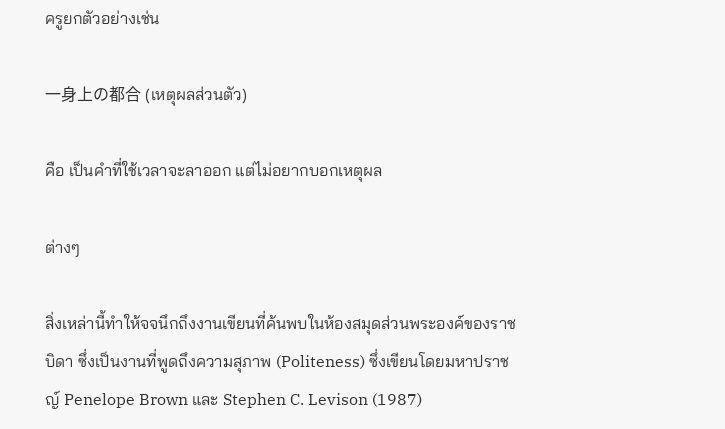ครูยกตัวอย่างเช่น

一身上の都合 (เหตุผลส่วนตัว)

คือ เป็นคำที่ใช้เวลาจะลาออก แต่ไม่อยากบอกเหตุผล

ต่างๆ

สิ่งเหล่านี้ทำให้จจนึกถึงงานเขียนที่ค้นพบในห้องสมุดส่วนพระองค์ของราชบิดา ซึ่งเป็นงานที่พูดถึงความสุภาพ (Politeness) ซึ่งเขียนโดยมหาปราชญ์ Penelope Brown และ Stephen C. Levison (1987)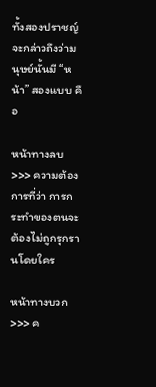ทั้งสองปราชญ์จะกล่าวถึงว่ามนุษย์นั้นมี “หน้า” สองแบบ คือ

หน้าทางลบ >>> ความต้องการที่ว่า การกระทำของตนจะต้องไม่ถูกรุกรานโดยใคร

หน้าทางบวก >>> ค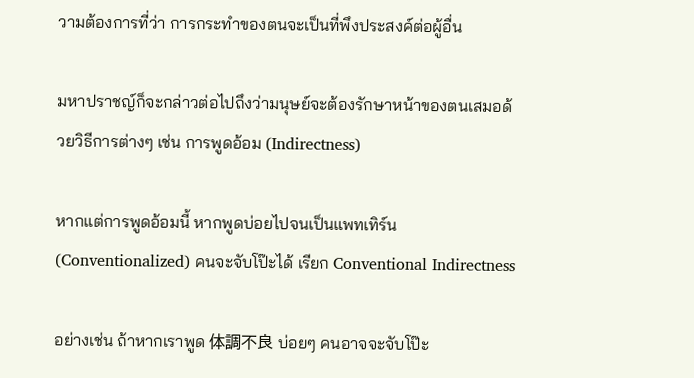วามต้องการที่ว่า การกระทำของตนจะเป็นที่พึงประสงค์ต่อผู้อื่น

มหาปราชญ์ก็จะกล่าวต่อไปถึงว่ามนุษย์จะต้องรักษาหน้าของตนเสมอด้วยวิธีการต่างๆ เช่น การพูดอ้อม (Indirectness)

หากแต่การพูดอ้อมนี้ หากพูดบ่อยไปจนเป็นแพทเทิร์น (Conventionalized) คนจะจับโป๊ะได้ เรียก Conventional Indirectness

อย่างเช่น ถ้าหากเราพูด 体調不良 บ่อยๆ คนอาจจะจับโป๊ะ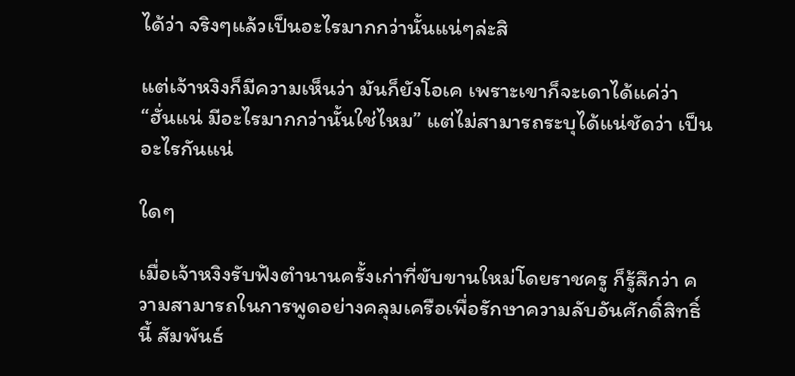ได้ว่า จริงๆแล้วเป็นอะไรมากกว่านั้นแน่ๆล่ะสิ

แต่เจ้าหงิงก็มีความเห็นว่า มันก็ยังโอเค เพราะเขาก็จะเดาได้แค่ว่า “ฮั่นแน่ มีอะไรมากกว่านั้นใช่ไหม” แต่ไม่สามารถระบุได้แน่ชัดว่า เป็นอะไรกันแน่

ใดๆ

เมื่อเจ้าหงิงรับฟังตำนานครั้งเก่าที่ขับขานใหม่โดยราชครู ก็รู้สึกว่า ความสามารถในการพูดอย่างคลุมเครือเพื่อรักษาความลับอันศักดิ์สิทธิ์นี้ สัมพันธ์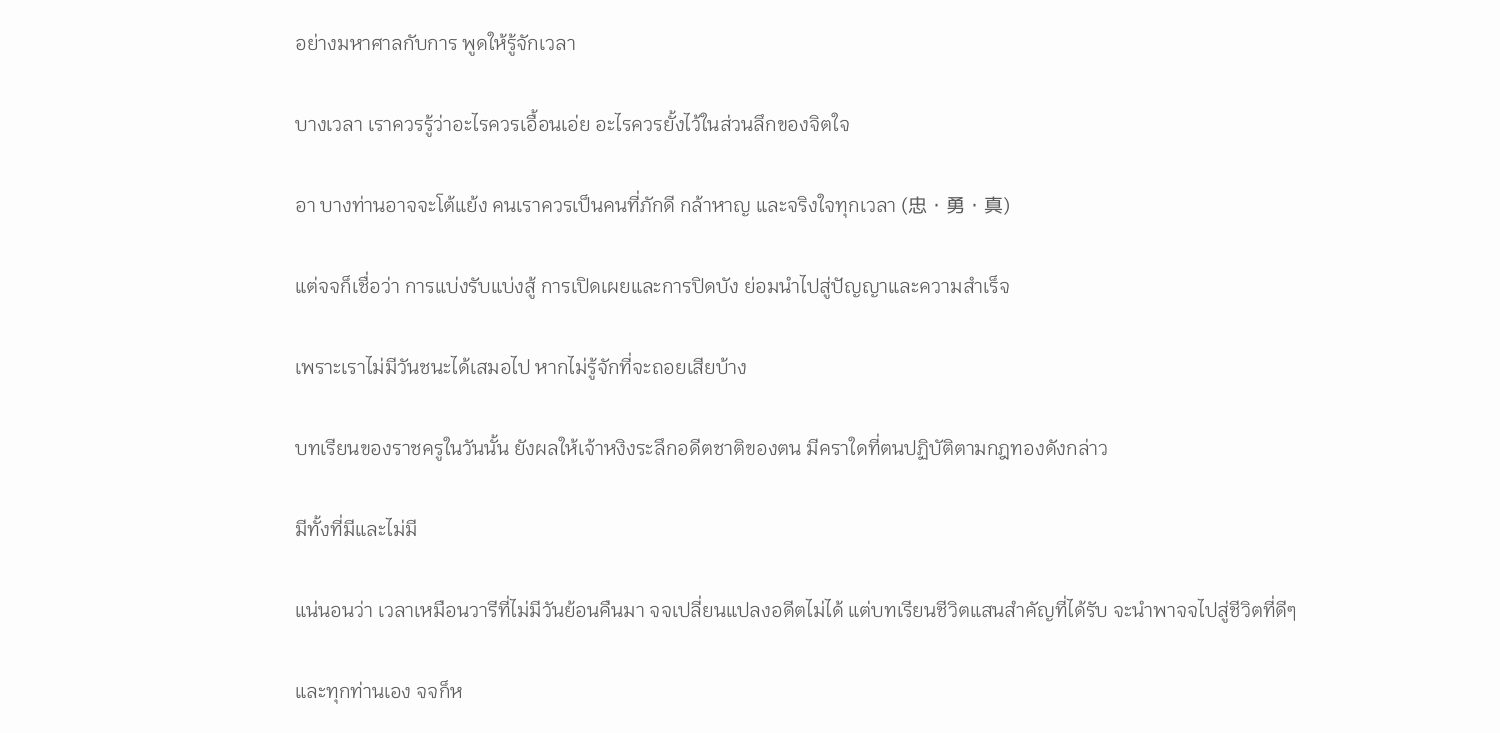อย่างมหาศาลกับการ พูดให้รู้จักเวลา

บางเวลา เราควรรู้ว่าอะไรควรเอื้อนเอ่ย อะไรควรยั้งไว้ในส่วนลึกของจิตใจ

อา บางท่านอาจจะโต้แย้ง คนเราควรเป็นคนที่ภักดี กล้าหาญ และจริงใจทุกเวลา (忠・勇・真)

แต่จจก็เชื่อว่า การแบ่งรับแบ่งสู้ การเปิดเผยและการปิดบัง ย่อมนำไปสู่ปัญญาและความสำเร็จ

เพราะเราไม่มีวันชนะได้เสมอไป หากไม่รู้จักที่จะถอยเสียบ้าง

บทเรียนของราชครูในวันนั้น ยังผลให้เจ้าหงิงระลึกอดีตชาติของตน มีคราใดที่ตนปฏิบัติตามกฎทองดังกล่าว

มีทั้งที่มีและไม่มี

แน่นอนว่า เวลาเหมือนวารีที่ไม่มีวันย้อนคืนมา จจเปลี่ยนแปลงอดีตไม่ได้ แต่บทเรียนชีวิตแสนสำคัญที่ได้รับ จะนำพาจจไปสู่ชีวิตที่ดีๆ

และทุกท่านเอง จจก็ห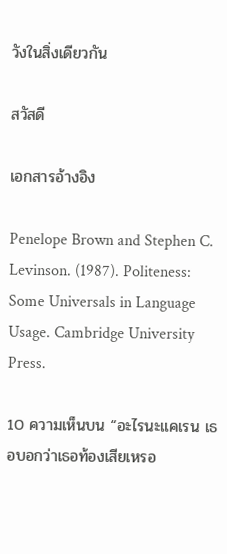วังในสิ่งเดียวกัน

สวัสดี

เอกสารอ้างอิง

Penelope Brown and Stephen C. Levinson. (1987). Politeness: Some Universals in Language Usage. Cambridge University Press.

10 ความเห็นบน “อะไรนะแคเรน เธอบอกว่าเธอท้องเสียเหรอ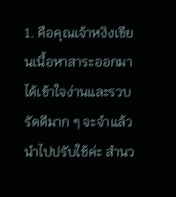1. คือคุณเจ้าหงิงเขียนเนื้อหาสาระออกมาได้เข้าใจง่านและรวบรัดดีมาก ๆ จะจำแล้วนำไปปรับใช้ค่ะ สำนว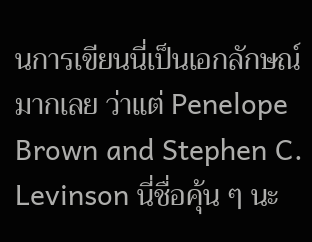นการเขียนนี่เป็นเอกลักษณ์มากเลย ว่าแต่ Penelope Brown and Stephen C. Levinson นี่ชื่อคุ้น ๆ นะ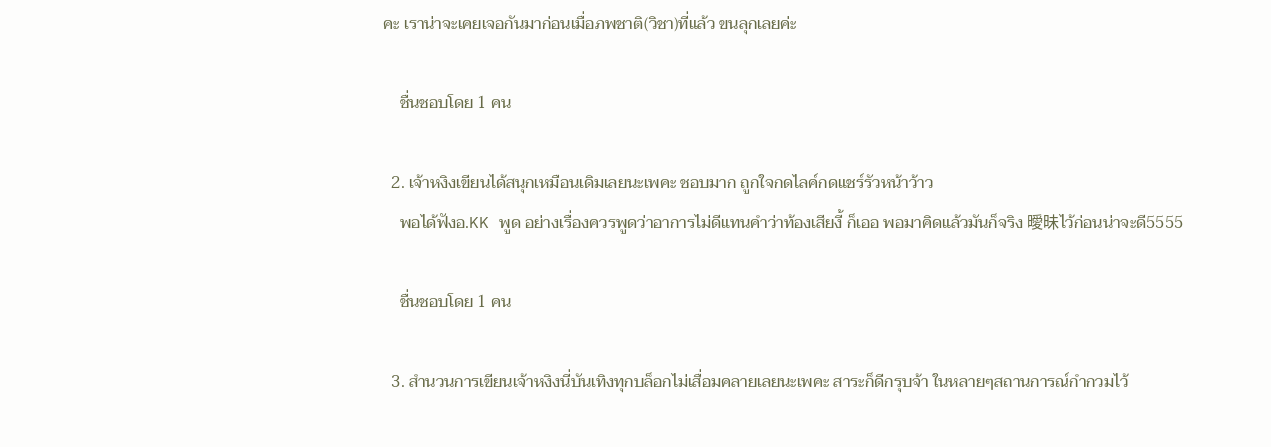คะ เราน่าจะเคยเจอกันมาก่อนเมื่อภพชาติ(วิชา)ที่แล้ว ขนลุกเลยค่ะ

    ชื่นชอบโดย 1 คน

  2. เจ้าหงิงเขียนได้สนุกเหมือนเดิมเลยนะเพคะ ชอบมาก ถูกใจกดไลค์กดแชร์รัวหน้าว้าว
    พอได้ฟังอ.KK พูด อย่างเรื่องควรพูดว่าอาการไม่ดีแทนคำว่าท้องเสียงี้ ก็เออ พอมาคิดแล้วมันก็จริง 曖昧ไว้ก่อนน่าจะดี5555

    ชื่นชอบโดย 1 คน

  3. สำนวนการเขียนเจ้าหงิงนี่บันเทิงทุกบล็อกไม่เสื่อมคลายเลยนะเพคะ สาระก็ดีกรุบจ้า ในหลายๆสถานการณ์กำกวมไว้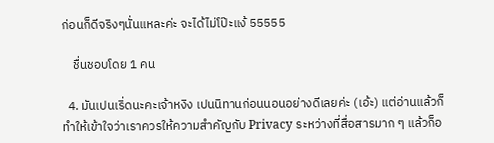ก่อนก็ดีจริงๆนั่นแหละค่ะ จะได้ไม่โป๊ะแง้ 55555

    ชื่นชอบโดย 1 คน

  4. มันเปนเริ่ดนะคะเจ้าหงิง เปนนิทานก่อนนอนอย่างดีเลยค่ะ (เอ้ะ) แต่อ่านแล้วก็ทำให้เข้าใจว่าเราควรให้ความสำคัญกับ Privacy ระหว่างที่สื่อสารมาก ๆ แล้วก็อ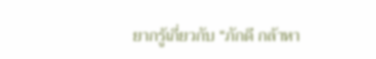ยากรู้เกี่ยวกับ “ภักดี กล้าหา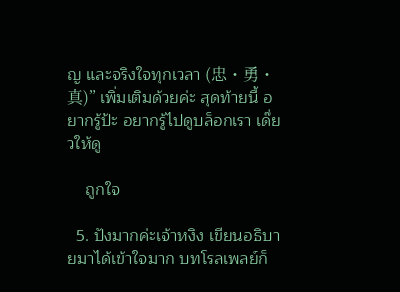ญ และจริงใจทุกเวลา (忠・勇・真)” เพิ่มเติมด้วยค่ะ สุดท้ายนี้ อยากรู้ป้ะ อยากรู้ไปดูบล็อกเรา เด๊่ยวให้ดู

    ถูกใจ

  5. ปังมากค่ะเจ้าหงิง เขียนอธิบายมาได้เข้าใจมาก บทโรลเพลย์ก็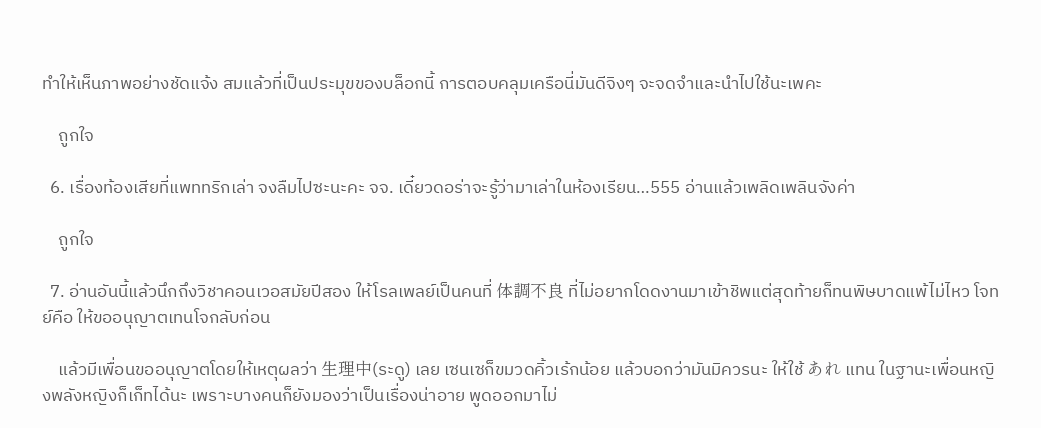ทำให้เห็นภาพอย่างชัดแจ้ง สมแล้วที่เป็นประมุขของบล็อกนี้ การตอบคลุมเครือนี่มันดีจิงๆ จะจดจำและนำไปใช้นะเพคะ

    ถูกใจ

  6. เรื่องท้องเสียที่แพททริกเล่า จงลืมไปซะนะคะ จจ. เดี๋ยวดอร่าจะรู้ว่ามาเล่าในห้องเรียน…555 อ่านแล้วเพลิดเพลินจังค่า

    ถูกใจ

  7. อ่านอันนี้แล้วนึกถึงวิชาคอนเวอสมัยปีสอง ให้โรลเพลย์เป็นคนที่ 体調不良 ที่ไม่อยากโดดงานมาเข้าชิพแต่สุดท้ายก็ทนพิษบาดแพ้ไม่ไหว โจทย์คือ ให้ขออนุญาตเทนโจกลับก่อน

    แล้วมีเพื่อนขออนุญาตโดยให้เหตุผลว่า 生理中(ระดู) เลย เซนเซก็ขมวดคิ้วเร้กน้อย แล้วบอกว่ามันมิควรนะ ให้ใช้ あれ แทน ในฐานะเพื่อนหญิงพลังหญิงก็เก็ทได้นะ เพราะบางคนก็ยังมองว่าเป็นเรื่องน่าอาย พูดออกมาไม่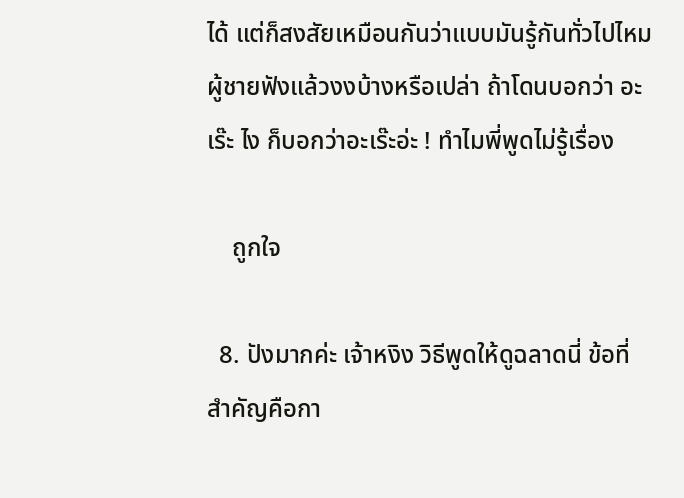ได้ แต่ก็สงสัยเหมือนกันว่าแบบมันรู้กันทั่วไปไหม ผู้ชายฟังแล้วงงบ้างหรือเปล่า ถ้าโดนบอกว่า อะเร๊ะ ไง ก็บอกว่าอะเร๊ะอ่ะ ! ทำไมพี่พูดไม่รู้เรื่อง

    ถูกใจ

  8. ปังมากค่ะ เจ้าหงิง วิธีพูดให้ดูฉลาดนี่ ข้อที่สำคัญคือกา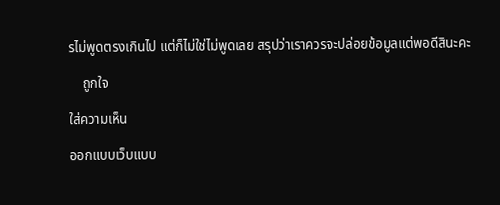รไม่พูดตรงเกินไป แต่ก็ไม่ใช่ไม่พูดเลย สรุปว่าเราควรจะปล่อยข้อมูลแต่พอดีสินะคะ

    ถูกใจ

ใส่ความเห็น

ออกแบบเว็บแบบ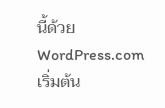นี้ด้วย WordPress.com
เริ่มต้น